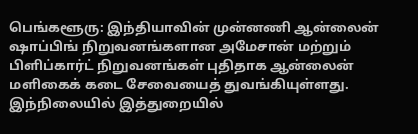பெங்களூரு: இந்தியாவின் முன்னணி ஆன்லைன் ஷாப்பிங் நிறுவனங்களான அமேசான் மற்றும் பிளிப்கார்ட் நிறுவனங்கள் புதிதாக ஆன்லைன் மளிகைக் கடை சேவையைத் துவங்கியுள்ளது.
இந்நிலையில் இத்துறையில்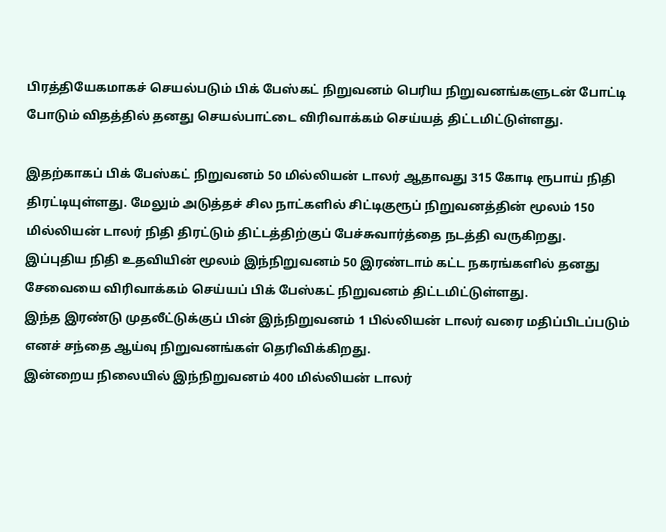பிரத்தியேகமாகச் செயல்படும் பிக் பேஸ்கட் நிறுவனம் பெரிய நிறுவனங்களுடன் போட்டி போடும் விதத்தில் தனது செயல்பாட்டை விரிவாக்கம் செய்யத் திட்டமிட்டுள்ளது.

இதற்காகப் பிக் பேஸ்கட் நிறுவனம் 50 மில்லியன் டாலர் ஆதாவது 315 கோடி ரூபாய் நிதி திரட்டியுள்ளது. மேலும் அடுத்தச் சில நாட்களில் சிட்டிகுரூப் நிறுவனத்தின் மூலம் 150 மில்லியன் டாலர் நிதி திரட்டும் திட்டத்திற்குப் பேச்சுவார்த்தை நடத்தி வருகிறது.
இப்புதிய நிதி உதவியின் மூலம் இந்நிறுவனம் 50 இரண்டாம் கட்ட நகரங்களில் தனது சேவையை விரிவாக்கம் செய்யப் பிக் பேஸ்கட் நிறுவனம் திட்டமிட்டுள்ளது.
இந்த இரண்டு முதலீட்டுக்குப் பின் இந்நிறுவனம் 1 பில்லியன் டாலர் வரை மதிப்பிடப்படும் எனச் சந்தை ஆய்வு நிறுவனங்கள் தெரிவிக்கிறது.
இன்றைய நிலையில் இந்நிறுவனம் 400 மில்லியன் டாலர்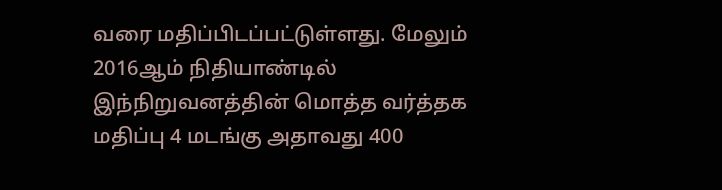வரை மதிப்பிடப்பட்டுள்ளது. மேலும் 2016ஆம் நிதியாண்டில் இந்நிறுவனத்தின் மொத்த வர்த்தக மதிப்பு 4 மடங்கு அதாவது 400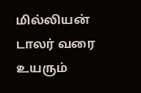மில்லியன் டாலர் வரை உயரும்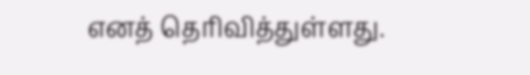எனத் தெரிவித்துள்ளது.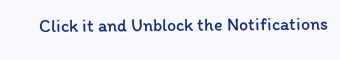Click it and Unblock the Notifications